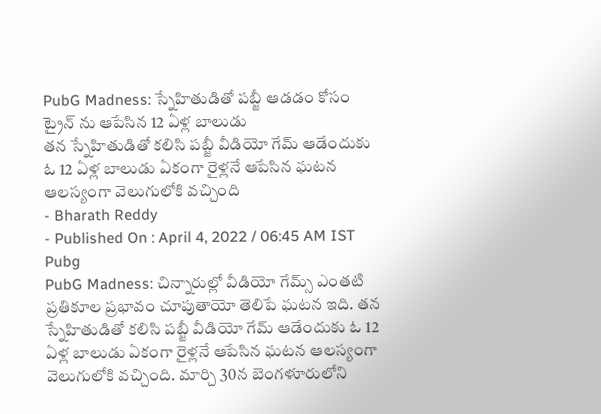PubG Madness: స్నేహితుడితో పబ్జీ ఆడడం కోసం ట్రైన్ ను ఆపేసిన 12 ఏళ్ల బాలుడు
తన స్నేహితుడితో కలిసి పబ్జీ వీడియో గేమ్ ఆడేందుకు ఓ 12 ఏళ్ల బాలుడు ఏకంగా రైళ్లనే ఆపేసిన ఘటన ఆలస్యంగా వెలుగులోకి వచ్చింది
- Bharath Reddy
- Published On : April 4, 2022 / 06:45 AM IST
Pubg
PubG Madness: చిన్నారుల్లో వీడియో గేమ్స్ ఎంతటి ప్రతికూల ప్రభావం చూపుతాయో తెలిపే ఘటన ఇది. తన స్నేహితుడితో కలిసి పబ్జీ వీడియో గేమ్ ఆడేందుకు ఓ 12 ఏళ్ల బాలుడు ఏకంగా రైళ్లనే ఆపేసిన ఘటన ఆలస్యంగా వెలుగులోకి వచ్చింది. మార్చి 30న బెంగళూరులోని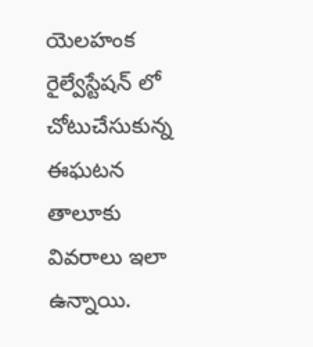యెలహంక రైల్వేస్టేషన్ లో చోటుచేసుకున్న ఈఘటన తాలూకు వివరాలు ఇలా ఉన్నాయి.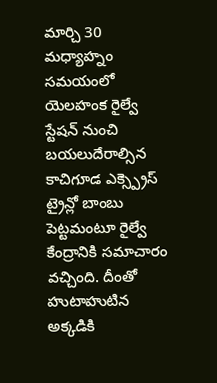మార్చి 30 మధ్యాహ్నం సమయంలో యెలహంక రైల్వే స్టేషన్ నుంచి బయలుదేరాల్సిన కాచిగూడ ఎక్స్ప్రెస్ ట్రైన్లో బాంబు పెట్టమంటూ రైల్వే కేంద్రానికి సమాచారం వచ్చింది. దీంతో హుటాహుటిన అక్కడికి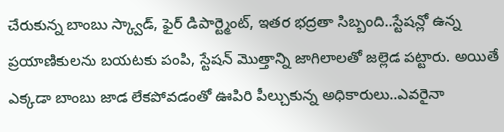చేరుకున్న బాంబు స్క్వాడ్, ఫైర్ డిపార్ట్మెంట్, ఇతర భద్రతా సిబ్బంది..స్టేషన్లో ఉన్న ప్రయాణికులను బయటకు పంపి, స్టేషన్ మొత్తాన్ని జాగిలాలతో జల్లెడ పట్టారు. అయితే ఎక్కడా బాంబు జాడ లేకపోవడంతో ఊపిరి పీల్చుకున్న అధికారులు..ఎవరైనా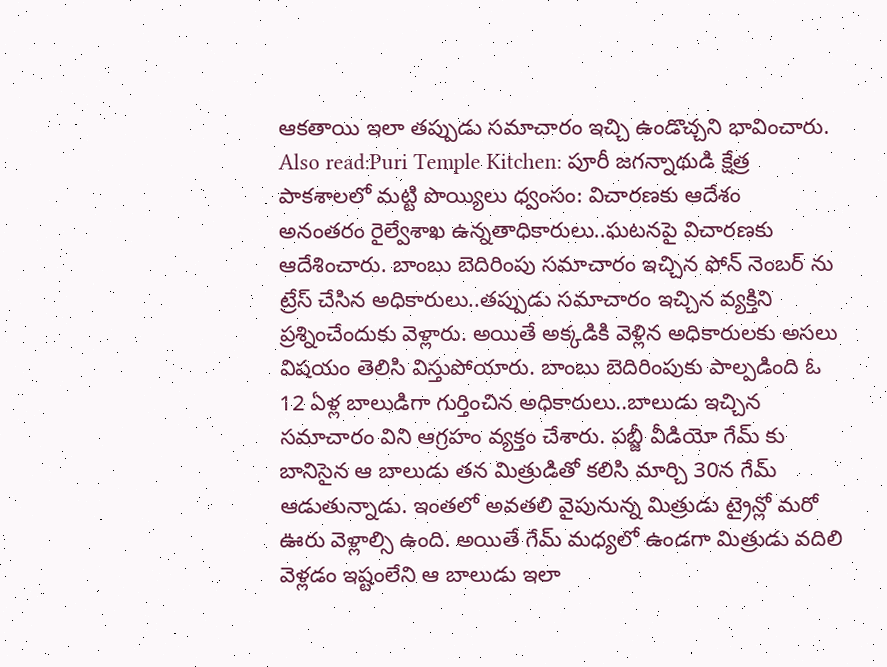ఆకతాయి ఇలా తప్పుడు సమాచారం ఇచ్చి ఉండొచ్చని భావించారు.
Also read:Puri Temple Kitchen: పూరీ జగన్నాథుడి క్షేత్ర పాకశాలలో మట్టి పొయ్యిలు ధ్వంసం: విచారణకు ఆదేశం
అనంతరం రైల్వేశాఖ ఉన్నతాధికారులు..ఘటనపై విచారణకు ఆదేశించారు. బాంబు బెదిరింపు సమాచారం ఇచ్చిన ఫోన్ నెంబర్ ను ట్రేస్ చేసిన అధికారులు..తప్పుడు సమాచారం ఇచ్చిన వ్యక్తిని ప్రశ్నించేందుకు వెళ్లారు. అయితే అక్కడికి వెళ్లిన అధికారులకు అసలు విషయం తెలిసి విస్తుపోయారు. బాంబు బెదిరింపుకు పాల్పడింది ఓ 12 ఏళ్ల బాలుడిగా గుర్తించిన అధికారులు..బాలుడు ఇచ్చిన సమాచారం విని ఆగ్రహం వ్యక్తం చేశారు. పబ్జీ వీడియో గేమ్ కు బానిసైన ఆ బాలుడు తన మిత్రుడితో కలిసి మార్చి 30న గేమ్ ఆడుతున్నాడు. ఇంతలో అవతలి వైపునున్న మిత్రుడు ట్రైన్లో మరో ఊరు వెళ్లాల్సి ఉంది. అయితే గేమ్ మధ్యలో ఉండగా మిత్రుడు వదిలి వెళ్లడం ఇష్టంలేని ఆ బాలుడు ఇలా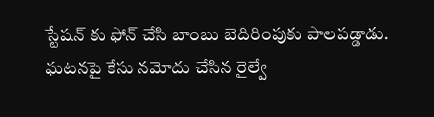స్టేషన్ కు ఫోన్ చేసి బాంబు బెదిరింపుకు పాలపడ్డాడు. ఘటనపై కేసు నమోదు చేసిన రైల్వే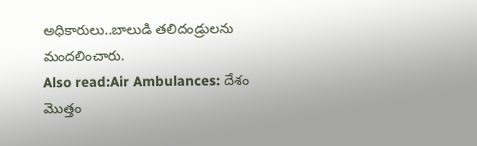అధికారులు..బాలుడి తలిదండ్రులను మందలించారు.
Also read:Air Ambulances: దేశం మొత్తం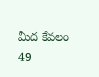మీద కేవలం 49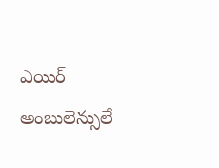ఎయిర్ అంబులెన్సులే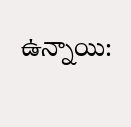ఉన్నాయి: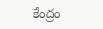కేంద్రం